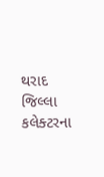થરાદ જિલ્લા કલેક્ટરના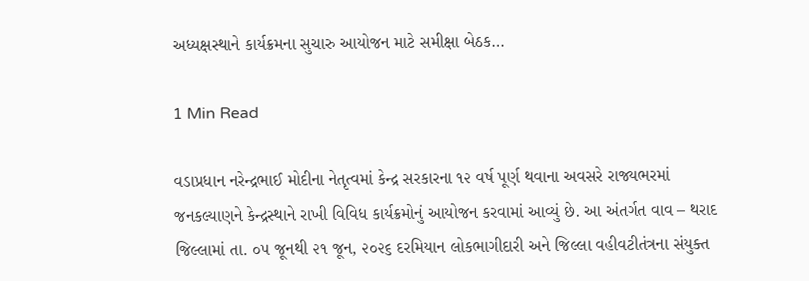અધ્યક્ષસ્થાને કાર્યક્રમના સુચારુ આયોજન માટે સમીક્ષા બેઠક…

1 Min Read

વડાપ્રધાન નરેન્દ્રભાઈ મોદીના નેતૃત્વમાં કેન્દ્ર સરકારના ૧૨ વર્ષ પૂર્ણ થવાના અવસરે રાજ્યભરમાં જનકલ્યાણને કેન્દ્રસ્થાને રાખી વિવિધ કાર્યક્રમોનું આયોજન કરવામાં આવ્યું છે. આ અંતર્ગત વાવ – થરાદ જિલ્લામાં તા. ૦૫ જૂનથી ૨૧ જૂન, ૨૦૨૬ દરમિયાન લોકભાગીદારી અને જિલ્લા વહીવટીતંત્રના સંયુક્ત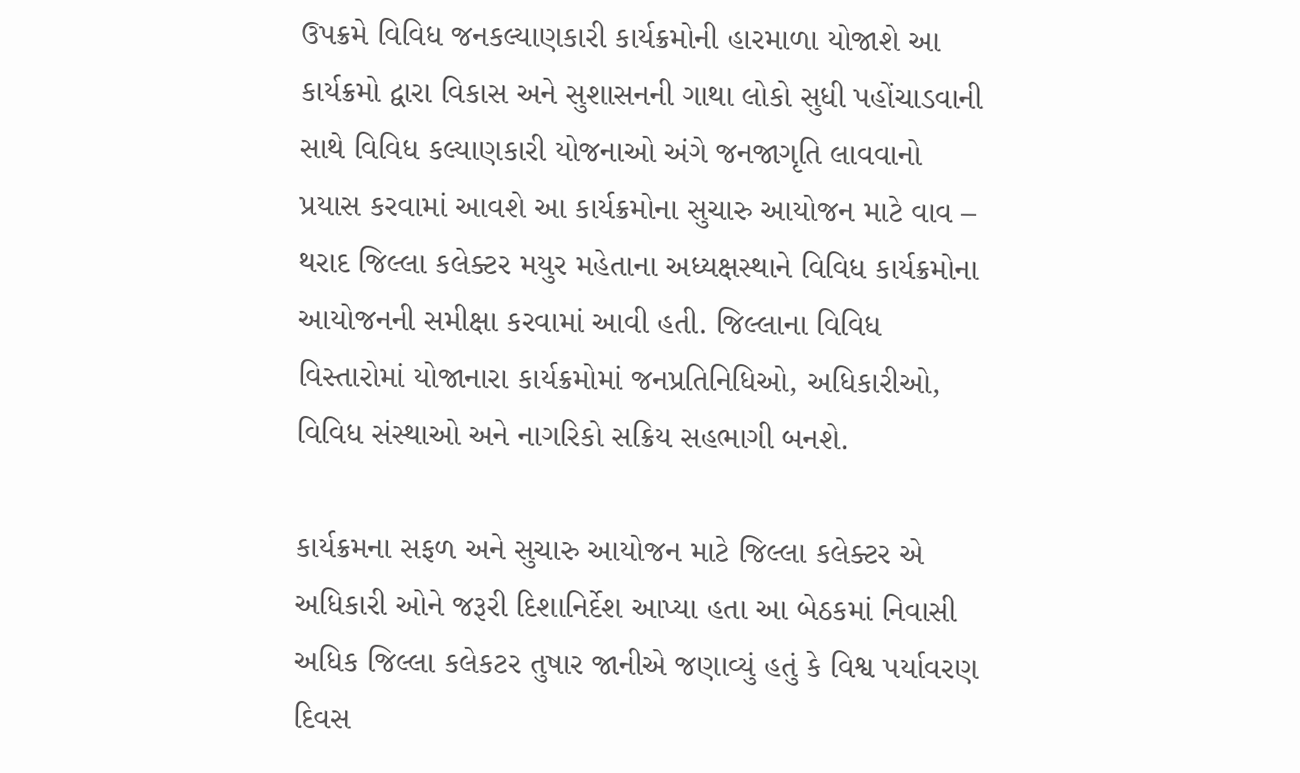ઉપક્રમે વિવિધ જનકલ્યાણકારી કાર્યક્રમોની હારમાળા યોજાશે આ કાર્યક્રમો દ્વારા વિકાસ અને સુશાસનની ગાથા લોકો સુધી પહોંચાડવાની સાથે વિવિધ કલ્યાણકારી યોજનાઓ અંગે જનજાગૃતિ લાવવાનો પ્રયાસ કરવામાં આવશે આ કાર્યક્રમોના સુચારુ આયોજન માટે વાવ – થરાદ જિલ્લા કલેક્ટર મયુર મહેતાના અધ્યક્ષસ્થાને વિવિધ કાર્યક્રમોના આયોજનની સમીક્ષા કરવામાં આવી હતી. જિલ્લાના વિવિધ વિસ્તારોમાં યોજાનારા કાર્યક્રમોમાં જનપ્રતિનિધિઓ, અધિકારીઓ, વિવિધ સંસ્થાઓ અને નાગરિકો સક્રિય સહભાગી બનશે.

કાર્યક્રમના સફળ અને સુચારુ આયોજન માટે જિલ્લા કલેક્ટર એ અધિકારી ઓને જરૂરી દિશાનિર્દેશ આપ્યા હતા આ બેઠકમાં નિવાસી અધિક જિલ્લા કલેકટર તુષાર જાનીએ જણાવ્યું હતું કે વિશ્વ પર્યાવરણ દિવસ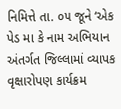નિમિત્તે તા. ૦૫ જૂને ‘એક પેડ મા કે નામ અભિયાન અંતર્ગત જિલ્લામાં વ્યાપક વૃક્ષારોપણ કાર્યક્રમ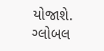યોજાશે. ગ્લોબલ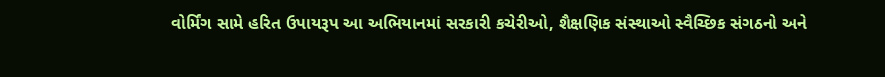વોર્મિંગ સામે હરિત ઉપાયરૂપ આ અભિયાનમાં સરકારી કચેરીઓ, શૈક્ષણિક સંસ્થાઓ સ્વૈચ્છિક સંગઠનો અને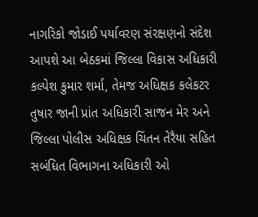નાગરિકો જોડાઈ પર્યાવરણ સંરક્ષણનો સંદેશ આપશે આ બેઠકમાં જિલ્લા વિકાસ અધિકારી કલ્પેશ કુમાર શર્મા, તેમજ અધિક્ષક કલેકટર તુષાર જાની પ્રાંત અધિકારી સાજન મેર અને જિલ્લા પોલીસ અધિક્ષક ચિંતન તેરૈયા સહિત સબંધિત વિભાગના અધિકારી ઓ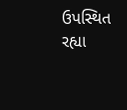ઉપસ્થિત રહ્યા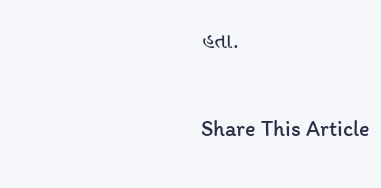હતા.

Share This Article